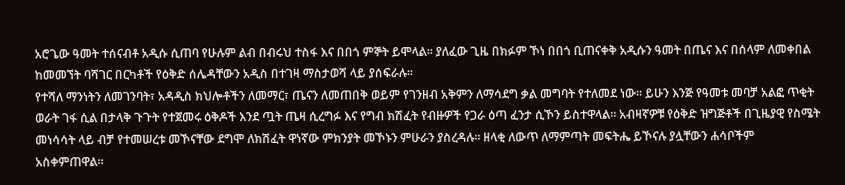አሮጌው ዓመት ተሰናብቶ አዲሱ ሲጠባ የሁሉም ልብ በብሩህ ተስፋ እና በበጎ ምኞት ይሞላል። ያለፈው ጊዜ በክፉም ኾነ በበጎ ቢጠናቀቅ አዲሱን ዓመት በጤና እና በሰላም ለመቀበል ከመመኘት ባሻገር በርካቶች የዕቅድ ሰሌዳቸውን አዲስ በተገዛ ማስታወሻ ላይ ያሰፍራሉ።
የተሻለ ማንነትን ለመገንባት፣ አዳዲስ ክህሎቶችን ለመማር፣ ጤናን ለመጠበቅ ወይም የገንዘብ አቅምን ለማሳደግ ቃል መግባት የተለመደ ነው። ይሁን እንጅ የዓመቱ መባቻ አልፎ ጥቂት ወራት ገፋ ሲል በታላቅ ጉጉት የተጀመሩ ዕቅዶች እንደ ጧት ጤዛ ሲረግፉ እና የግብ ክሽፈት የብዙዎች የጋራ ዕጣ ፈንታ ሲኾን ይስተዋላል። አብዛኛዎቹ የዕቅድ ዝግጅቶች በጊዜያዊ የስሜት መነሳሳት ላይ ብቻ የተመሠረቱ መኾናቸው ደግሞ ለክሽፈት ዋነኛው ምክንያት መኾኑን ምሁራን ያስረዳሉ። ዘላቂ ለውጥ ለማምጣት መፍትሔ ይኾናሉ ያሏቸውን ሐሳቦችም አስቀምጠዋል።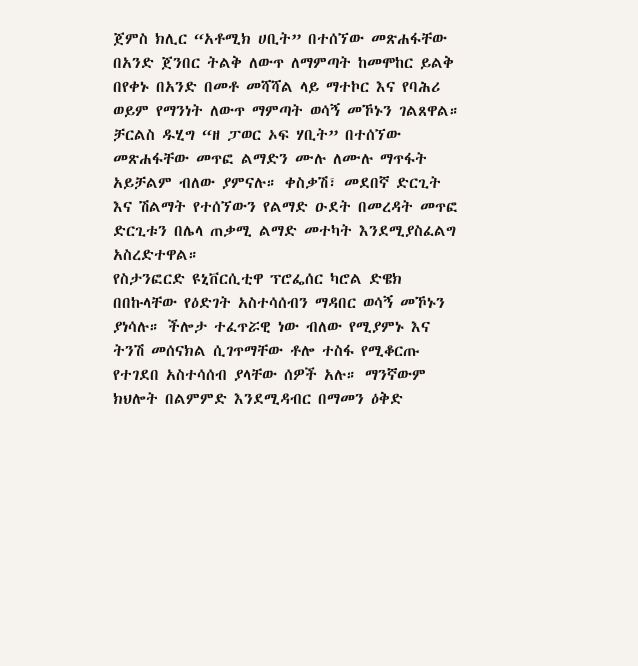ጀምስ ክሊር “አቶሚክ ሀቢት” በተሰኘው መጽሐፋቸው በአንድ ጀንበር ትልቅ ለውጥ ለማምጣት ከመሞከር ይልቅ በየቀኑ በአንድ በመቶ መሻሻል ላይ ማተኮር እና የባሕሪ ወይም የማንነት ለውጥ ማምጣት ወሳኝ መኾኑን ገልጸዋል።
ቻርልስ ዱሂግ “ዘ ፓወር ኦፍ ሃቢት” በተሰኘው መጽሐፋቸው መጥፎ ልማድን ሙሉ ለሙሉ ማጥፋት አይቻልም ብለው ያምናሉ። ቀስቃሽ፣ መደበኛ ድርጊት እና ሽልማት የተሰኘውን የልማድ ዑደት በመረዳት መጥፎ ድርጊቱን በሌላ ጠቃሚ ልማድ መተካት እንደሚያስፈልግ አስረድተዋል።
የስታንፎርድ ዩኒቨርሲቲዋ ፕሮፌሰር ካሮል ድዌክ በበኩላቸው የዕድገት አስተሳሰብን ማዳበር ወሳኝ መኾኑን ያነሳሉ። ችሎታ ተፈጥሯዊ ነው ብለው የሚያምኑ እና ትንሽ መሰናክል ሲገጥማቸው ቶሎ ተስፋ የሚቆርጡ የተገደበ አስተሳሰብ ያላቸው ሰዎች አሉ። ማንኛውም ክህሎት በልምምድ እንደሚዳብር በማመን ዕቅድ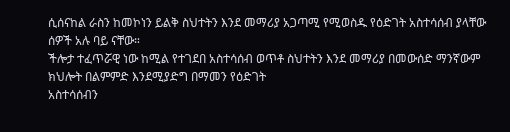ሲሰናከል ራስን ከመኮነን ይልቅ ስህተትን እንደ መማሪያ አጋጣሚ የሚወስዱ የዕድገት አስተሳሰብ ያላቸው ሰዎች አሉ ባይ ናቸው።
ችሎታ ተፈጥሯዊ ነው ከሚል የተገደበ አስተሳሰብ ወጥቶ ስህተትን እንደ መማሪያ በመውሰድ ማንኛውም ክህሎት በልምምድ እንደሚያድግ በማመን የዕድገት
አስተሳሰብን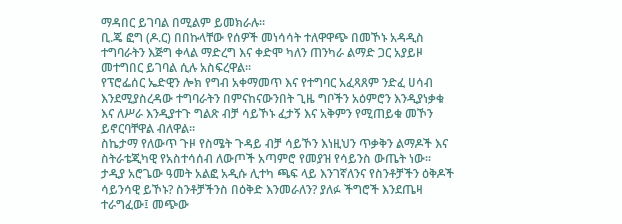ማዳበር ይገባል በሚልም ይመክራሉ።
ቢ.ጄ ፎግ (ዶ.ር) በበኩላቸው የሰዎች መነሳሳት ተለዋዋጭ በመኾኑ አዳዲስ ተግባራትን እጅግ ቀላል ማድረግ እና ቀድሞ ካለን ጠንካራ ልማድ ጋር አያይዞ መተግበር ይገባል ሲሉ አስፍረዋል።
የፕሮፌሰር ኤድዊን ሎክ የግብ አቀማመጥ እና የተግባር አፈጻጸም ንድፈ ሀሳብ እንደሚያስረዳው ተግባራትን በምናከናውንበት ጊዜ ግቦችን አዕምሮን እንዲያነቃቁ እና ለሥራ እንዲያተጉ ግልጽ ብቻ ሳይኾኑ ፈታኝ እና አቅምን የሚጠይቁ መኾን ይኖርባቸዋል ብለዋል።
ስኬታማ የለውጥ ጉዞ የስሜት ጉዳይ ብቻ ሳይኾን እነዚህን ጥቃቅን ልማዶች እና ስትራቴጂካዊ የአስተሳሰብ ለውጦች አጣምሮ የመያዝ የሳይንስ ውጤት ነው። ታዲያ አሮጌው ዓመት አልፎ አዲሱ ሊተካ ጫፍ ላይ እንገኛለንና የስንቶቻችን ዕቅዶች ሳይንሳዊ ይኾኑ? ስንቶቻችንስ በዕቅድ እንመራለን? ያለፉ ችግሮች እንደጤዛ ተራግፈው፤ መጭው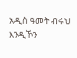አዲስ ዓመት ብሩህ እንዲኾን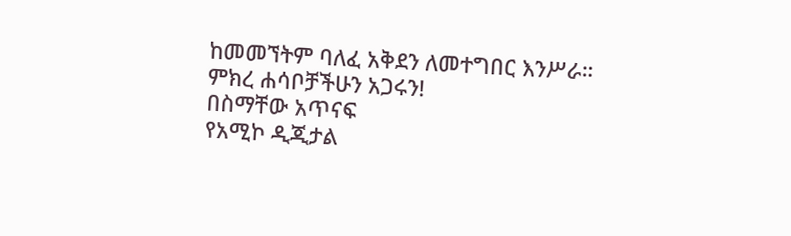ከመመኘትም ባለፈ አቅደን ለመተግበር እንሥራ።
ምክረ ሐሳቦቻችሁን አጋሩን!
በስማቸው አጥናፍ
የአሚኮ ዲጂታል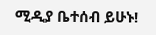ሚዲያ ቤተሰብ ይሁኑ!